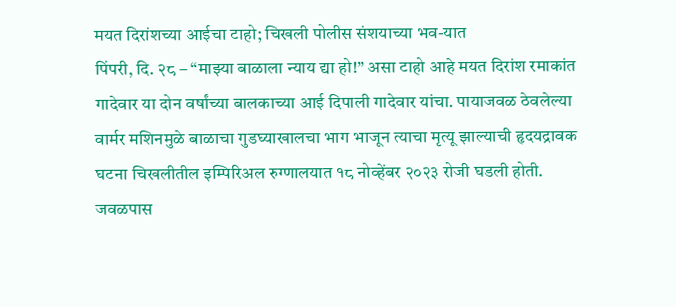मयत दिरांशच्या आईचा टाहो; चिखली पोलीस संशयाच्या भव-यात
पिंपरी, दि. २८ – “माझ्या बाळाला न्याय द्या हो!” असा टाहो आहे मयत दिरांश रमाकांत गादेवार या दोन वर्षांच्या बालकाच्या आई दिपाली गादेवार यांचा. पायाजवळ ठेवलेल्या वार्मर मशिनमुळे बाळाचा गुडघ्याखालचा भाग भाजून त्याचा मृत्यू झाल्याची हृदयद्रावक घटना चिखलीतील इम्पिरिअल रुग्णालयात १८ नोव्हेंबर २०२३ रोजी घडली होती. जवळपास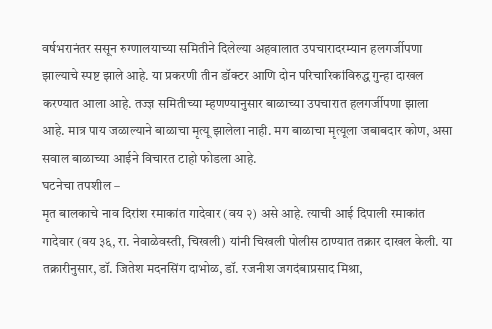वर्षभरानंतर ससून रुग्णालयाच्या समितीने दिलेल्या अहवालात उपचारादरम्यान हलगर्जीपणा झाल्याचे स्पष्ट झाले आहे. या प्रकरणी तीन डॉक्टर आणि दोन परिचारिकांविरुद्ध गुन्हा दाखल करण्यात आला आहे. तज्ज्ञ समितीच्या म्हणण्यानुसार बाळाच्या उपचारात हलगर्जीपणा झाला आहे. मात्र पाय जळाल्याने बाळाचा मृत्यू झालेला नाही. मग बाळाचा मृत्यूला जबाबदार कोण, असा सवाल बाळाच्या आईने विचारत टाहो फोडला आहे.
घटनेचा तपशील –
मृत बालकाचे नाव दिरांश रमाकांत गादेवार (वय २) असे आहे. त्याची आई दिपाली रमाकांत गादेवार (वय ३६, रा. नेवाळेवस्ती, चिखली) यांनी चिखली पोलीस ठाण्यात तक्रार दाखल केली. या तक्रारीनुसार, डॉ. जितेश मदनसिंग दाभोळ, डॉ. रजनीश जगदंबाप्रसाद मिश्रा,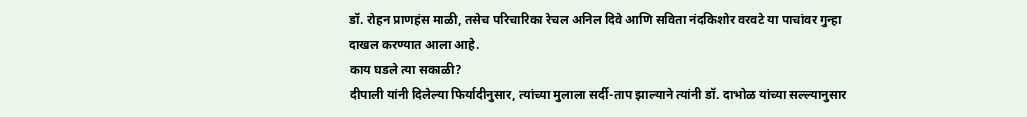डॉ. रोहन प्राणहंस माळी, तसेच परिचारिका रेचल अनिल दिवे आणि सविता नंदकिशोर वरवटे या पाचांवर गुन्हा दाखल करण्यात आला आहे.
काय घडले त्या सकाळी?
दीपाली यांनी दिलेल्या फिर्यादीनुसार, त्यांच्या मुलाला सर्दी-ताप झाल्याने त्यांनी डॉ. दाभोळ यांच्या सल्ल्यानुसार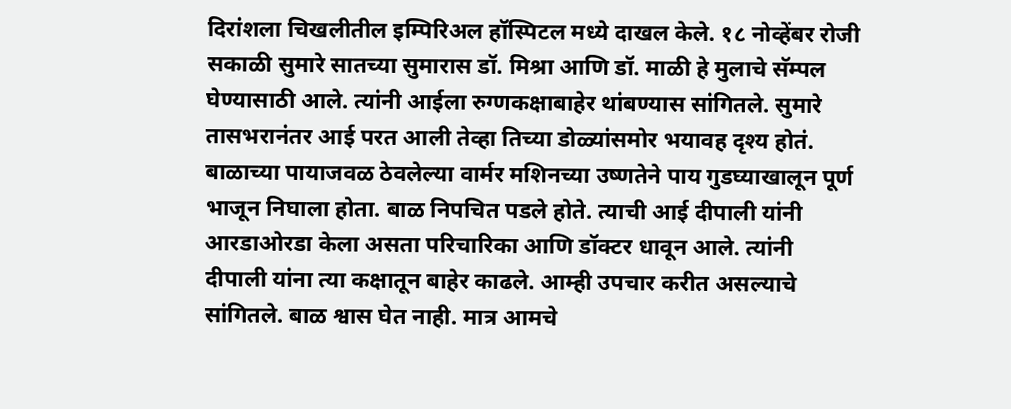दिरांशला चिखलीतील इम्पिरिअल हॉस्पिटल मध्ये दाखल केले. १८ नोव्हेंबर रोजी सकाळी सुमारे सातच्या सुमारास डॉ. मिश्रा आणि डॉ. माळी हे मुलाचे सॅम्पल घेण्यासाठी आले. त्यांनी आईला रुग्णकक्षाबाहेर थांबण्यास सांगितले. सुमारे तासभरानंतर आई परत आली तेव्हा तिच्या डोळ्यांसमोर भयावह दृश्य होतं. बाळाच्या पायाजवळ ठेवलेल्या वार्मर मशिनच्या उष्णतेने पाय गुडघ्याखालून पूर्ण भाजून निघाला होता. बाळ निपचित पडले होते. त्याची आई दीपाली यांनी आरडाओरडा केला असता परिचारिका आणि डॉक्टर धावून आले. त्यांनी दीपाली यांना त्या कक्षातून बाहेर काढले. आम्ही उपचार करीत असल्याचे सांगितले. बाळ श्वास घेत नाही. मात्र आमचे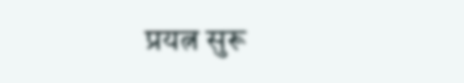प्रयत्न सुरू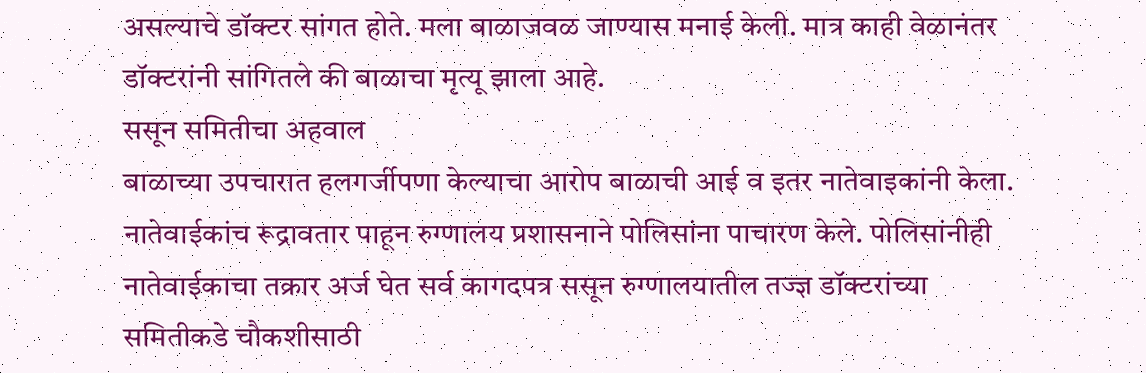असल्याचे डॉक्टर सांगत होते. मला बाळाजवळ जाण्यास मनाई केली. मात्र काही वेळानंतर डॉक्टरांनी सांगितले की बाळाचा मृत्यू झाला आहे.
ससून समितीचा अहवाल
बाळाच्या उपचारात हलगर्जीपणा केल्याचा आरोप बाळाची आई व इतर नातेवाइकांनी केला. नातेवाईकांच रूद्रावतार पाहून रुग्णालय प्रशासनाने पोलिसांना पाचारण केले. पोलिसांनीही नातेवाईकाचा तक्रार अर्ज घेत सर्व कागदपत्र ससून रुग्णालयातील तज्ज्ञ डॉक्टरांच्या समितीकडे चौकशीसाठी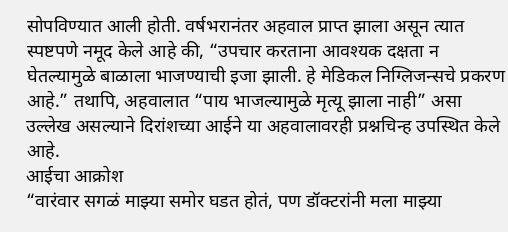सोपविण्यात आली होती. वर्षभरानंतर अहवाल प्राप्त झाला असून त्यात स्पष्टपणे नमूद केले आहे की, “उपचार करताना आवश्यक दक्षता न घेतल्यामुळे बाळाला भाजण्याची इजा झाली. हे मेडिकल निग्लिजन्सचे प्रकरण आहे.” तथापि, अहवालात “पाय भाजल्यामुळे मृत्यू झाला नाही” असा उल्लेख असल्याने दिरांशच्या आईने या अहवालावरही प्रश्नचिन्ह उपस्थित केले आहे.
आईचा आक्रोश
“वारंवार सगळं माझ्या समोर घडत होतं, पण डॉक्टरांनी मला माझ्या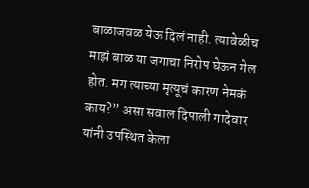बाळाजवळ येऊ दिलं नाही. त्यावेळीच माझं बाळ या जगाचा निरोप घेऊन गेल होत. मग त्याच्या मृत्यूचं कारण नेमकं काय?” असा सवाल दिपाली गादेवार यांनी उपस्थित केला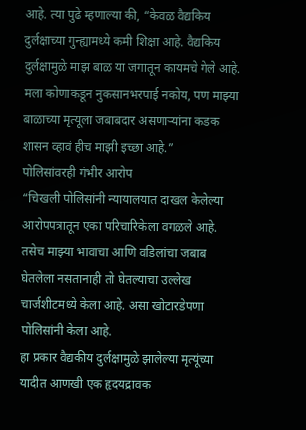आहे. त्या पुढे म्हणाल्या की, “केवळ वैद्यकिय दुर्लक्षाच्या गुन्ह्यामध्ये कमी शिक्षा आहे. वैद्यकिय दुर्लक्षामुळे माझ बाळ या जगातून कायमचे गेले आहे. मला कोणाकडून नुकसानभरपाई नकोय, पण माझ्या बाळाच्या मृत्यूला जबाबदार असणाऱ्यांना कडक शासन व्हावं हीच माझी इच्छा आहे.”
पोलिसांवरही गंभीर आरोप
“चिखली पोलिसांनी न्यायालयात दाखल केलेल्या आरोपपत्रातून एका परिचारिकेला वगळले आहे. तसेच माझ्या भावाचा आणि वडिलांचा जबाब घेतलेला नसतानाही तो घेतल्याचा उल्लेख चार्जशीटमध्ये केला आहे. असा खोटारडेपणा पोलिसांनी केला आहे.
हा प्रकार वैद्यकीय दुर्लक्षामुळे झालेल्या मृत्यूंच्या यादीत आणखी एक हृदयद्रावक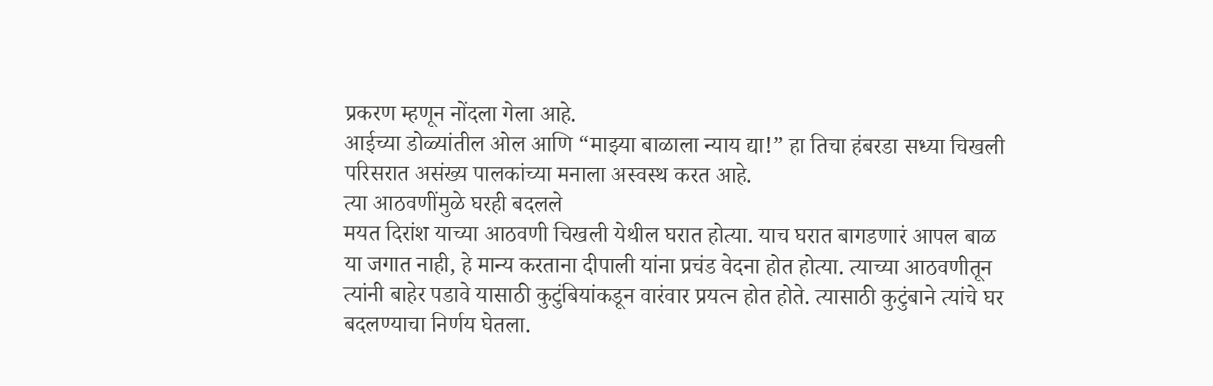प्रकरण म्हणून नोंदला गेला आहे.
आईच्या डोळ्यांतील ओल आणि “माझ्या बाळाला न्याय द्या!” हा तिचा हंबरडा सध्या चिखली परिसरात असंख्य पालकांच्या मनाला अस्वस्थ करत आहे.
त्या आठवणींमुळे घरही बदलले
मयत दिरांश याच्या आठवणी चिखली येथील घरात होत्या. याच घरात बागडणारं आपल बाळ या जगात नाही, हे मान्य करताना दीपाली यांना प्रचंड वेदना होत होत्या. त्याच्या आठवणीतून त्यांनी बाहेर पडावे यासाठी कुटुंबियांकडून वारंवार प्रयत्न होत होते. त्यासाठी कुटुंबाने त्यांचे घर बदलण्याचा निर्णय घेतला.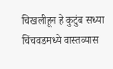चिखलीहून हे कुटुंब सध्या चिंचवडमध्ये वास्तव्यास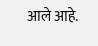आले आहे.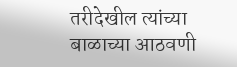तरीदेखील त्यांच्या बाळाच्या आठवणी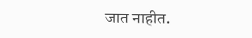जात नाहीत.